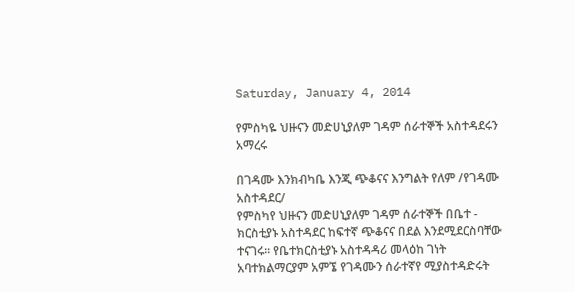Saturday, January 4, 2014

የምስካዬ ህዙናን መድሀኒያለም ገዳም ሰራተኞች አስተዳደሩን አማረሩ

በገዳሙ እንክብካቤ እንጂ ጭቆናና እንግልት የለም /የገዳሙ አስተዳደር/
የምስካየ ህዙናን መድሀኒያለም ገዳም ሰራተኞች በቤተ - ክርስቲያኑ አስተዳደር ከፍተኛ ጭቆናና በደል እንደሚደርስባቸው ተናገሩ፡፡ የቤተክርስቲያኑ አስተዳዳሪ መላዕከ ገነት አባተክልማርያም አምኜ የገዳሙን ሰራተኛየ ሚያስተዳድሩት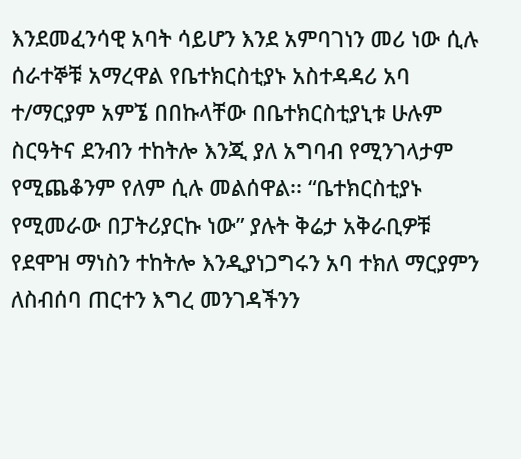እንደመፈንሳዊ አባት ሳይሆን እንደ አምባገነን መሪ ነው ሲሉ ሰራተኞቹ አማረዋል የቤተክርስቲያኑ አስተዳዳሪ አባ ተ/ማርያም አምኜ በበኩላቸው በቤተክርስቲያኒቱ ሁሉም ስርዓትና ደንብን ተከትሎ እንጂ ያለ አግባብ የሚንገላታም የሚጨቆንም የለም ሲሉ መልሰዋል፡፡ “ቤተክርስቲያኑ የሚመራው በፓትሪያርኩ ነው” ያሉት ቅሬታ አቅራቢዎቹ የደሞዝ ማነስን ተከትሎ እንዲያነጋግሩን አባ ተክለ ማርያምን ለስብሰባ ጠርተን እግረ መንገዳችንን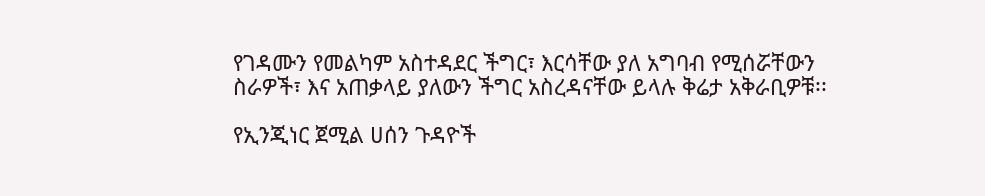የገዳሙን የመልካም አስተዳደር ችግር፣ እርሳቸው ያለ አግባብ የሚሰሯቸውን ስራዎች፣ እና አጠቃላይ ያለውን ችግር አስረዳናቸው ይላሉ ቅሬታ አቅራቢዎቹ፡፡

የኢንጂነር ጀሚል ሀሰን ጉዳዮች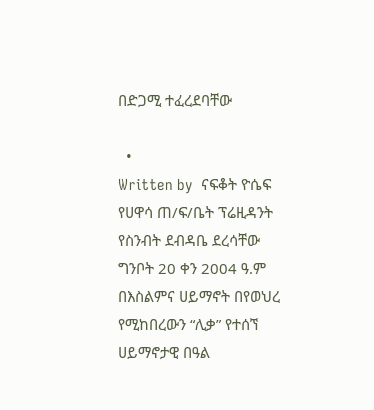በድጋሚ ተፈረደባቸው

  •                                                                              Written by  ናፍቆት ዮሴፍ
የሀዋሳ ጠ/ፍ/ቤት ፕሬዚዳንት የስንብት ደብዳቤ ደረሳቸው  ግንቦት 20 ቀን 2004 ዓ.ም በእስልምና ሀይማኖት በየወህረ የሚከበረውን “ሊቃ” የተሰኘ ሀይማኖታዊ በዓል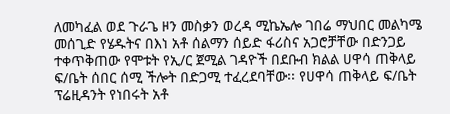ለመካፈል ወደ ጉራጌ ዞን መስቃን ወረዳ ሚኬኤሎ ገበሬ ማህበር መልካሜ መሰጊድ የሄዱትና በእነ አቶ ሰልማን ሰይድ ፋሪስና አጋሮቻቸው በድንጋይ ተቀጥቅጠው የሞቱት የኢ/ር ጀሚል ገዳዮች በደቡብ ክልል ሀዋሳ ጠቅላይ ፍ/ቤት ሰበር ሰሚ ችሎት በድጋሚ ተፈረደባቸው፡፡ የሀዋሳ ጠቅላይ ፍ/ቤት ፕሬዚዳንት የነበሩት አቶ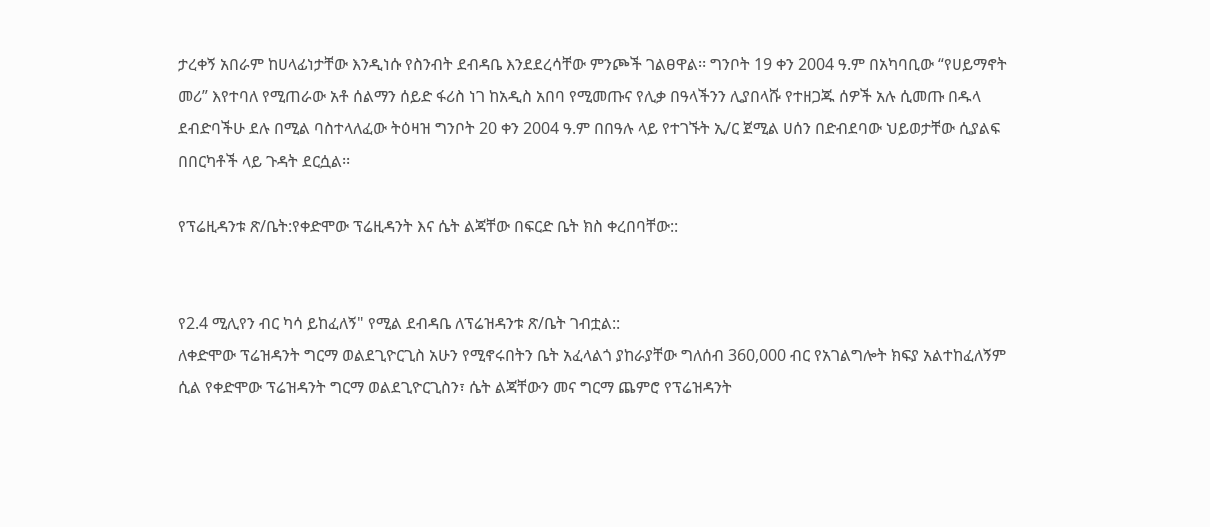ታረቀኝ አበራም ከሀላፊነታቸው እንዲነሱ የስንብት ደብዳቤ እንደደረሳቸው ምንጮች ገልፀዋል፡፡ ግንቦት 19 ቀን 2004 ዓ.ም በአካባቢው “የሀይማኖት መሪ” እየተባለ የሚጠራው አቶ ሰልማን ሰይድ ፋሪስ ነገ ከአዲስ አበባ የሚመጡና የሊቃ በዓላችንን ሊያበላሹ የተዘጋጁ ሰዎች አሉ ሲመጡ በዱላ ደብድባችሁ ደሉ በሚል ባስተላለፈው ትዕዛዝ ግንቦት 20 ቀን 2004 ዓ.ም በበዓሉ ላይ የተገኙት ኢ/ር ጀሚል ሀሰን በድብደባው ህይወታቸው ሲያልፍ በበርካቶች ላይ ጉዳት ደርሷል፡፡

የፕሬዚዳንቱ ጽ/ቤት:የቀድሞው ፕሬዚዳንት እና ሴት ልጃቸው በፍርድ ቤት ክስ ቀረበባቸው::


የ2.4 ሚሊየን ብር ካሳ ይከፈለኝ" የሚል ደብዳቤ ለፕሬዝዳንቱ ጽ/ቤት ገብቷል::
ለቀድሞው ፕሬዝዳንት ግርማ ወልደጊዮርጊስ አሁን የሚኖሩበትን ቤት አፈላልጎ ያከራያቸው ግለሰብ 360,000 ብር የአገልግሎት ክፍያ አልተከፈለኝም ሲል የቀድሞው ፕሬዝዳንት ግርማ ወልደጊዮርጊስን፣ ሴት ልጃቸውን መና ግርማ ጨምሮ የፕሬዝዳንት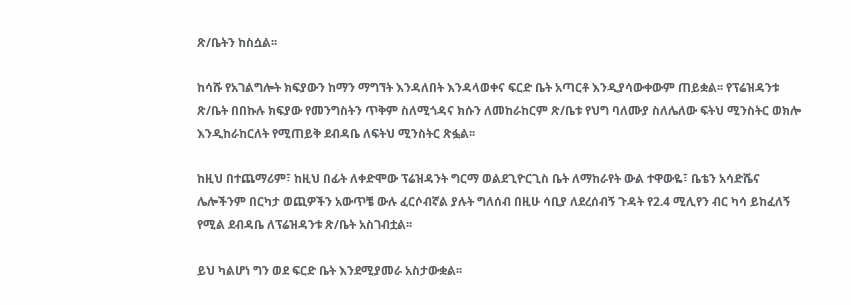ጽ/ቤትን ከስሷል፡፡

ከሳሹ የአገልግሎት ክፍያውን ከማን ማግኘት እንዳለበት እንዳላወቀና ፍርድ ቤት አጣርቶ እንዲያሳውቀውም ጠይቋል፡፡ የፕሬዝዳንቱ ጽ/ቤት በበኩሉ ክፍያው የመንግስትን ጥቅም ስለሚጎዳና ክሱን ለመከራከርም ጽ/ቤቱ የህግ ባለሙያ ስለሌለው ፍትህ ሚንስትር ወክሎ እንዲከራከርለት የሚጠይቅ ደብዳቤ ለፍትህ ሚንስትር ጽፏል፡፡

ከዚህ በተጨማሪም፣ ከዚህ በፊት ለቀድሞው ፕሬዝዳንት ግርማ ወልደጊዮርጊስ ቤት ለማከራየት ውል ተዋውዬ፣ ቤቴን አሳድሼና ሌሎችንም በርካታ ወጪዎችን አውጥቼ ውሉ ፈርሶብኛል ያሉት ግለሰብ በዚሁ ሳቢያ ለደረሰብኝ ጉዳት የ2.4 ሚሊየን ብር ካሳ ይከፈለኝ የሚል ደብዳቤ ለፕሬዝዳንቱ ጽ/ቤት አስገብቷል፡፡

ይህ ካልሆነ ግን ወደ ፍርድ ቤት እንደሚያመራ አስታውቋል፡፡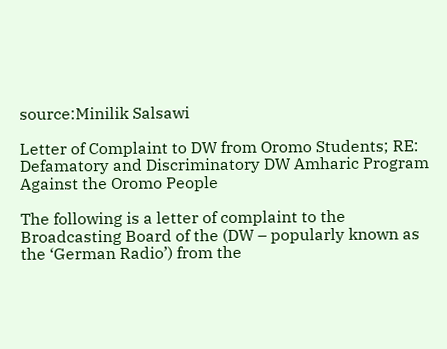source:Minilik Salsawi

Letter of Complaint to DW from Oromo Students; RE: Defamatory and Discriminatory DW Amharic Program Against the Oromo People

The following is a letter of complaint to the Broadcasting Board of the (DW – popularly known as the ‘German Radio’) from the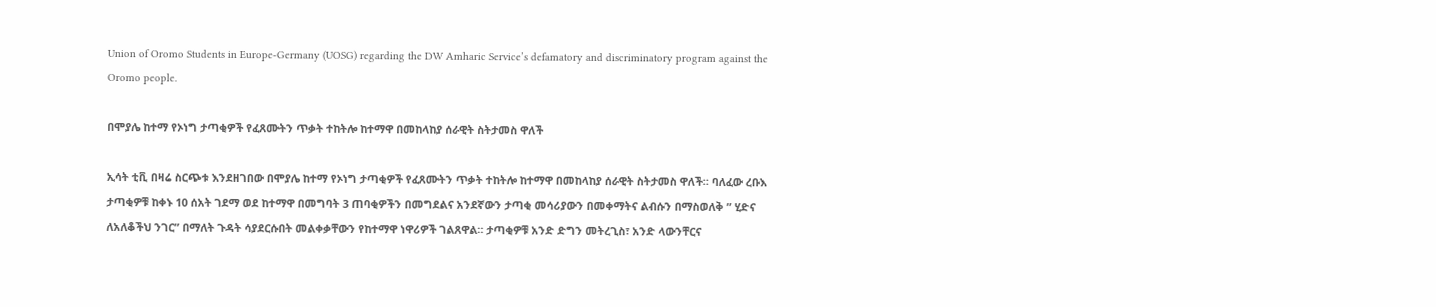Union of Oromo Students in Europe-Germany (UOSG) regarding the DW Amharic Service’s defamatory and discriminatory program against the Oromo people.

በሞያሌ ከተማ የኦነግ ታጣቂዎች የፈጸሙትን ጥቃት ተከትሎ ከተማዋ በመከላከያ ሰራዊት ስትታመስ ዋለች

ኢሳት ቲቪ በዛሬ ስርጭቱ እንደዘገበው በሞያሌ ከተማ የኦነግ ታጣቂዎች የፈጸሙትን ጥቃት ተከትሎ ከተማዋ በመከላከያ ሰራዊት ስትታመስ ዋለች። ባለፈው ረቡእ ታጣቂዎቹ ከቀኑ 10 ሰአት ገደማ ወደ ከተማዋ በመግባት 3 ጠባቂዎችን በመግደልና አንደኛውን ታጣቂ መሳሪያውን በመቀማትና ልብሱን በማስወለቅ ” ሂድና ለአለቆችህ ንገር” በማለት ጉዳት ሳያደርሱበት መልቀቃቸውን የከተማዋ ነዋሪዎች ገልጸዋል። ታጣቂዎቹ አንድ ድግን መትረጊስ፣ አንድ ላውንቸርና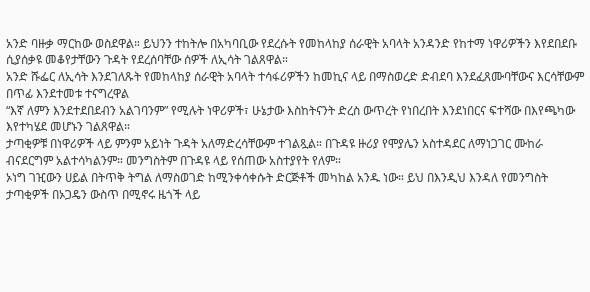አንድ ባዙቃ ማርከው ወስደዋል። ይህንን ተከትሎ በአካባቢው የደረሱት የመከላከያ ሰራዊት አባላት አንዳንድ የከተማ ነዋሪዎችን እየደበደቡ ሲያሰቃዩ መቆየታቸውን ጉዳት የደረሰባቸው ሰዎች ለኢሳት ገልጸዋል።
አንድ ሹፌር ለኢሳት እንደገለጹት የመከላከያ ሰራዊት አባላት ተሳፋሪዎችን ከመኪና ላይ በማስወረድ ድብደባ እንደፈጸሙባቸውና እርሳቸውም በጥፊ እንደተመቱ ተናግረዋል
“እኛ ለምን እንደተደበደብን አልገባንም” የሚሉት ነዋሪዎች፣ ሁኔታው እስከትናንት ድረስ ውጥረት የነበረበት እንደነበርና ፍተሻው በእየጫካው እየተካሄደ መሆኑን ገልጸዋል።
ታጣቂዎቹ በነዋሪዎች ላይ ምንም አይነት ጉዳት አለማድረሳቸውም ተገልጿል። በጉዳዩ ዙሪያ የሞያሌን አስተዳደር ለማነጋገር ሙከራ ብናደርግም አልተሳካልንም። መንግስትም በጉዳዩ ላይ የሰጠው አስተያየት የለም።
ኦነግ ገዢውን ሀይል በትጥቅ ትግል ለማስወገድ ከሚንቀሳቀሱት ድርጅቶች መካከል አንዱ ነው። ይህ በእንዲህ እንዳለ የመንግስት ታጣቂዎች በኦጋዴን ውስጥ በሚኖሩ ዜጎች ላይ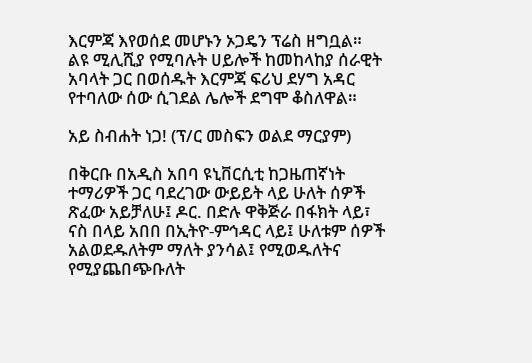እርምጃ እየወሰደ መሆኑን ኦጋዴን ፕሬስ ዘግቧል።
ልዩ ሚሊሺያ የሚባሉት ሀይሎች ከመከላከያ ሰራዊት አባላት ጋር በወሰዱት እርምጃ ፍሪህ ደሃግ አዳር የተባለው ሰው ሲገደል ሌሎች ደግሞ ቆስለዋል።

አይ ስብሐት ነጋ! (ፕ/ር መስፍን ወልደ ማርያም)

በቅርቡ በአዲስ አበባ ዩኒቨርሲቲ ከጋዜጠኛነት ተማሪዎች ጋር ባደረገው ውይይት ላይ ሁለት ሰዎች ጽፈው አይቻለሁ፤ ዶር. በድሉ ዋቅጅራ በፋክት ላይ፣ ናስ በላይ አበበ በኢትዮ-ምኅዳር ላይ፤ ሁለቱም ሰዎች አልወደዱለትም ማለት ያንሳል፤ የሚወዱለትና የሚያጨበጭቡለት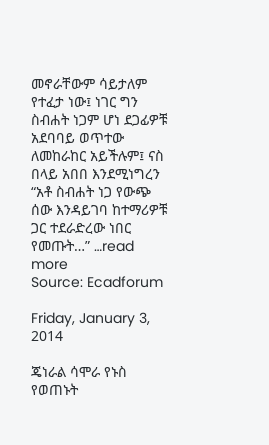መኖራቸውም ሳይታለም የተፈታ ነው፤ ነገር ግን ስብሐት ነጋም ሆነ ደጋፊዎቹ አደባባይ ወጥተው ለመከራከር አይችሉም፤ ናስ በላይ አበበ እንደሚነግረን “አቶ ስብሐት ነጋ የውጭ ሰው እንዳይገባ ከተማሪዎቹ ጋር ተደራድረው ነበር የመጡት…” …read more
Source: Ecadforum

Friday, January 3, 2014

ጄነራል ሳሞራ የኑስ የወጠኑት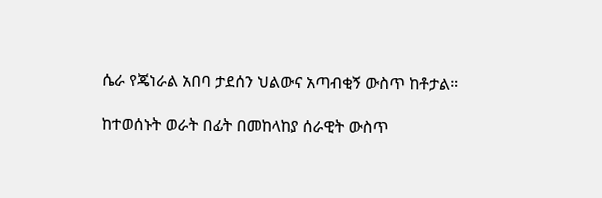ሴራ የጄነራል አበባ ታደሰን ህልውና አጣብቂኝ ውስጥ ከቶታል።

ከተወሰኑት ወራት በፊት በመከላከያ ሰራዊት ውስጥ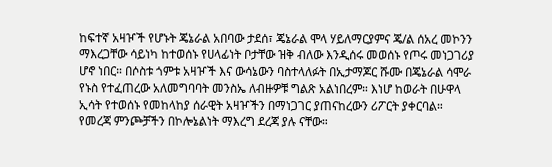ከፍተኛ አዛዦች የሆኑት ጄኔራል አበባው ታደሰ፣ ጄኔራል ሞላ ሃይለማርያምና ጄ/ል ሰአረ መኮንን ማእረጋቸው ሳይነካ ከተወሰኑ የሀላፊነት ቦታቸው ዝቅ ብለው እንዲሰሩ መወሰኑ የጦሩ መነጋገሪያ ሆኖ ነበር። በሶስቱ ጎምቱ አዛዦች እና ውሳኔውን ባስተላለፉት በኢታማጆር ሹሙ በጄኔራል ሳሞራ የኑስ የተፈጠረው አለመግባባት መንስኤ ለብዙዎቹ ግልጽ አልነበረም። እነሆ ከወራት በሁዋላ ኢሳት የተወሰኑ የመከላከያ ሰራዊት አዛዦችን በማነጋገር ያጠናከረውን ሪፖርት ያቀርባል። የመረጃ ምንጮቻችን በኮሎኔልነት ማእረግ ደረጃ ያሉ ናቸው።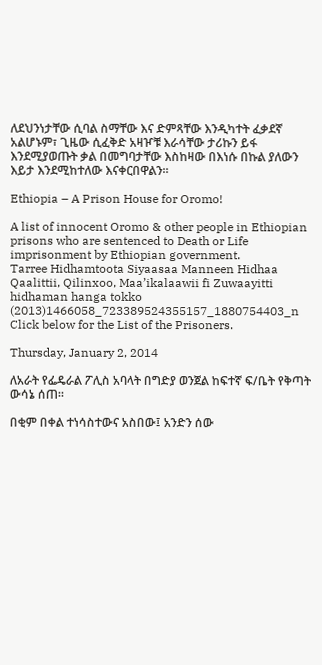ለደህንነታቸው ሲባል ስማቸው እና ድምጻቸው እንዲካተት ፈቃደኛ አልሆኑም፣ ጊዜው ሲፈቅድ አዛዦቹ እራሳቸው ታሪኩን ይፋ እንደሚያወጡት ቃል በመግባታቸው እስከዛው በእነሱ በኩል ያለውን እይታ እንደሚከተለው እናቀርበዋልን።

Ethiopia – A Prison House for Oromo!

A list of innocent Oromo & other people in Ethiopian prisons who are sentenced to Death or Life imprisonment by Ethiopian government.
Tarree Hidhamtoota Siyaasaa Manneen Hidhaa Qaalittii, Qilinxoo, Maa’ikalaawii fi Zuwaayitti
hidhaman hanga tokko (2013)1466058_723389524355157_1880754403_n
Click below for the List of the Prisoners.

Thursday, January 2, 2014

ለአራት የፌዴራል ፖሊስ አባላት በግድያ ወንጀል ከፍተኛ ፍ/ቤት የቅጣት ውሳኔ ሰጠ።

በቂም በቀል ተነሳስተውና አስበው፤ አንድን ሰው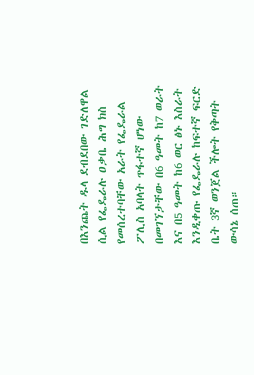በእንጨት ዱላ ደብደበው ገድለዋል ሲል የፌዴራሉ ዐቃቤ ሕግ ክስ የመሰረተባቸው አራት የፌዴራል
ፖሊስ አባላት ጥፋተኛ ሆነው በመገኘታቸው በ6 ዓመት ከ7 ወራት እና በ5 ዓመት ከ6 ወር ፅኑ እስራት እንዲቀጡ የፌዴራሉ ከፍተኛ ፍርድ ቤት 3ኛ ወንጀል ችሎት የቅጣት ውሳኔ ሰጠ።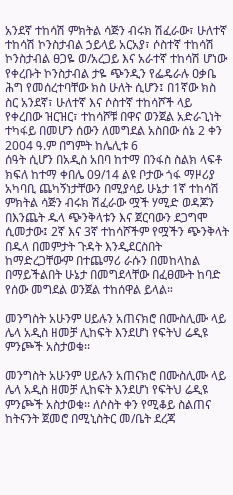አንደኛ ተከሳሽ ምክትል ሳጅን ብሩክ ሽፈራው፣ ሁለተኛ ተከሳሽ ኮንስታብል ኃይላይ አርአያ፣ ሶስተኛ ተከሳሽ ኮንስታብል ፀጋዬ ወ/አረጋይ እና አራተኛ ተከሳሽ ሆነው የቀረቡት ኮንስታብል ታዬ ጭንዲን የፌዴራሉ ዐቃቤ ሕግ የመሰረተባቸው ክስ ሁለት ሲሆን፤ በ1ኛው ክስ ስር አንደኛ፣ ሁለተኛ እና ሶስተኛ ተከሳሾች ላይ የቀረበው ዝርዝር፣ ተከሳሾቹ በዋና ወንጀል አድራጊነት ተካፋይ በመሆን ሰውን ለመግደል አስበው ሰኔ 2 ቀን 2004 ዓ.ም በግምት ከሌሊቱ 6
ሰዓት ሲሆን በአዲስ አበባ ከተማ በንፋስ ስልክ ላፍቶ ክፍለ ከተማ ቀበሌ 09/14 ልዩ ቦታው ጎፋ ማዞሪያ አካባቢ ጨካኝነታቸውን በሚያሳይ ሁኔታ 1ኛ ተከሳሽ ምክትል ሳጅን ብሩክ ሽፈራው ሟች ሃሚድ ወዳጆን በእንጨት ዱላ ጭንቅላቱን እና ጀርባውን ደጋግሞ ሲመታው፤ 2ኛ እና 3ኛ ተከሳሾችም የሟችን ጭንቅላት በዱላ በመምታት ጉዳት እንዲደርስበት ከማድረጋቸውም በተጨማሪ ራሱን በመከላከል በማይችልበት ሁኔታ በመግደላቸው በፈፀሙት ከባድ የሰው መግደል ወንጀል ተከሰዋል ይላል።

መንግስት አሁንም ሀይሉን አጠናክሮ በሙስሊሙ ላይ ሌላ አዲስ ዘመቻ ሊከፍት እንደሆነ የፍትህ ሬዲዩ ምንጮች አስታወቁ፡፡

መንግስት አሁንም ሀይሉን አጠናክሮ በሙስሊሙ ላይ ሌላ አዲስ ዘመቻ ሊከፍት እንደሆነ የፍትህ ሬዲዩ ምንጮች አስታወቁ፡፡ ለሶስት ቀን የሚቆይ ስልጠና ከትናንት ጀመሮ በሚኒስትር መ/ቤት ደረጃ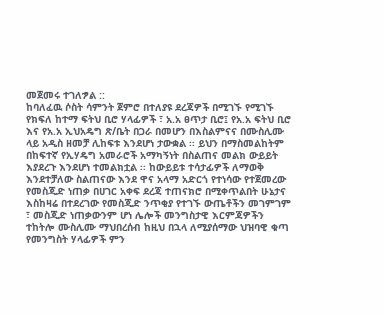መጀመሩ ተገለፇል ::
ከባለፈዉ ሶስት ሳምንት ጀምሮ በተለያዩ ደረጃዎች በሚገኙ የሚገኙ የክፍለ ከተማ ፍትህ ቢሮ ሃላፊዎች ፣ አ.አ ፀጥታ ቢሮ፤ የአ.አ ፍትህ ቢሮ እና የአ.አ ኢህአዴግ ጽ/ቤት በጋራ በመሆን በእስልምናና በሙስሊሙ ላይ አዲስ ዘመቻ ሊከፍቱ እንደሆነ ታውቋል ፡፡ ይህን በማስመልከትም በከፍተኛ የኢሃዴግ አመራሮች አማካኝነት በስልጠና መልክ ውይይት እያደረጉ እንደሆነ ተመልክቷል ፡፡ ከውይይቱ ተሳታፊዎች ለማወቅ እንደተቻለው ስልጠናው እንደ ዋና አላማ አድርጎ የተነሳው የተጀመረው የመስጂድ ነጠቃ በሀገር አቀፍ ደረጃ ተጠናክሮ በሚቀጥልበት ሁኔታና እስከዛሬ በተደረገው የመስጂድ ንጥቂያ የተገኙ ውጤቶችን መገምገም ፣ መስጂድ ነጠቃውንም ሆነ ሌሎች መንግስታዊ እርምጃዎችን ተከትሎ ሙስሊሙ ማህበረሰብ ከዚህ በኋላ ለሚያሰማው ህዝባዊ ቁጣ የመንግስት ሃላፊዎች ምን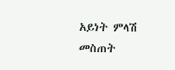አይነት ምላሽ መስጠት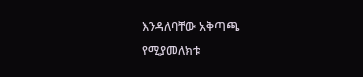እንዳለባቸው አቅጣጫ የሚያመለክቱ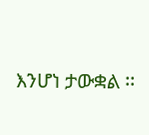እንሆነ ታውቋል ፡፡